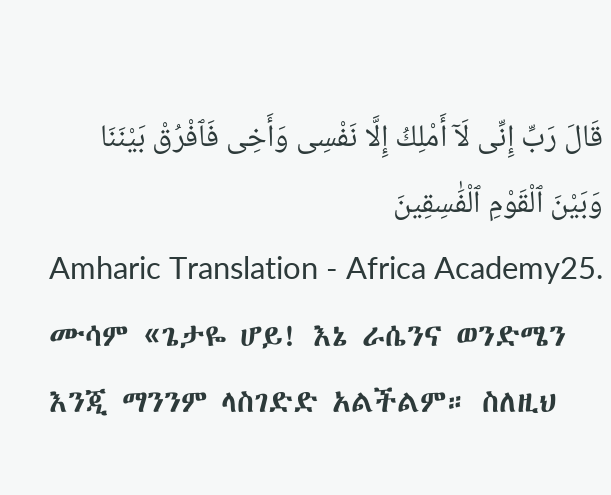قَالَ رَبِّ إِنِّى لَآ أَمْلِكُ إِلَّا نَفْسِى وَأَخِى فَٱفْرُقْ بَيْنَنَا وَبَيْنَ ٱلْقَوْمِ ٱلْفَٰسِقِينَ
Amharic Translation - Africa Academy25. ሙሳም «ጌታዬ ሆይ! እኔ ራሴንና ወንድሜን እንጂ ማንንም ላስገድድ አልችልም። ስለዚህ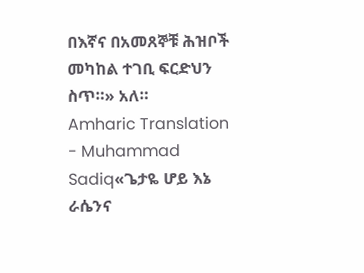በእኛና በአመጸኞቹ ሕዝቦች መካከል ተገቢ ፍርድህን ስጥ።» አለ።
Amharic Translation - Muhammad Sadiq«ጌታዬ ሆይ እኔ ራሴንና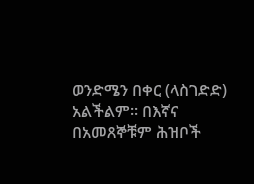ወንድሜን በቀር (ላስገድድ) አልችልም፡፡ በእኛና በአመጸኞቹም ሕዝቦች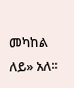መካከል ለይ» አለ፡፡